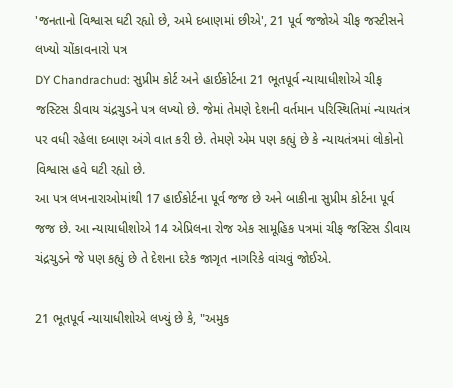'જનતાનો વિશ્વાસ ઘટી રહ્યો છે, અમે દબાણમાં છીએ', 21 પૂર્વ જજોએ ચીફ જસ્ટીસને લખ્યો ચોંકાવનારો પત્ર
DY Chandrachud: સુપ્રીમ કોર્ટ અને હાઈકોર્ટના 21 ભૂતપૂર્વ ન્યાયાધીશોએ ચીફ જસ્ટિસ ડીવાય ચંદ્રચુડને પત્ર લખ્યો છે. જેમાં તેમણે દેશની વર્તમાન પરિસ્થિતિમાં ન્યાયતંત્ર પર વધી રહેલા દબાણ અંગે વાત કરી છે. તેમણે એમ પણ કહ્યું છે કે ન્યાયતંત્રમાં લોકોનો વિશ્વાસ હવે ઘટી રહ્યો છે.
આ પત્ર લખનારાઓમાંથી 17 હાઈકોર્ટના પૂર્વ જજ છે અને બાકીના સુપ્રીમ કોર્ટના પૂર્વ જજ છે. આ ન્યાયાધીશોએ 14 એપ્રિલના રોજ એક સામૂહિક પત્રમાં ચીફ જસ્ટિસ ડીવાય ચંદ્રચુડને જે પણ કહ્યું છે તે દેશના દરેક જાગૃત નાગરિકે વાંચવું જોઈએ.

21 ભૂતપૂર્વ ન્યાયાધીશોએ લખ્યું છે કે, "અમુક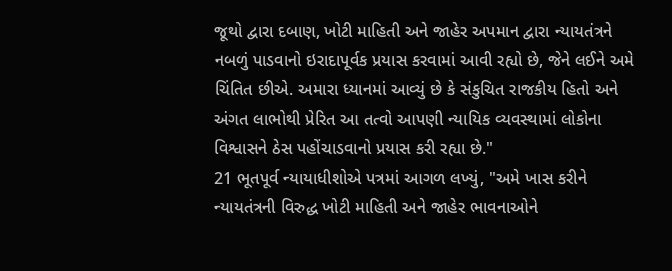જૂથો દ્વારા દબાણ, ખોટી માહિતી અને જાહેર અપમાન દ્વારા ન્યાયતંત્રને નબળું પાડવાનો ઇરાદાપૂર્વક પ્રયાસ કરવામાં આવી રહ્યો છે, જેને લઈને અમે ચિંતિત છીએ. અમારા ધ્યાનમાં આવ્યું છે કે સંકુચિત રાજકીય હિતો અને અંગત લાભોથી પ્રેરિત આ તત્વો આપણી ન્યાયિક વ્યવસ્થામાં લોકોના વિશ્વાસને ઠેસ પહોંચાડવાનો પ્રયાસ કરી રહ્યા છે."
21 ભૂતપૂર્વ ન્યાયાધીશોએ પત્રમાં આગળ લખ્યું, "અમે ખાસ કરીને ન્યાયતંત્રની વિરુદ્ધ ખોટી માહિતી અને જાહેર ભાવનાઓને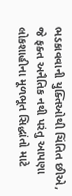ભડકાવવાની યુક્તિઓથી ચિંતિત છીએ, જે ફક્ત અનૈતિક નથી પરંતુ આપણા લોકશાહીના મૂળભૂત સિદ્ધાંતો માટે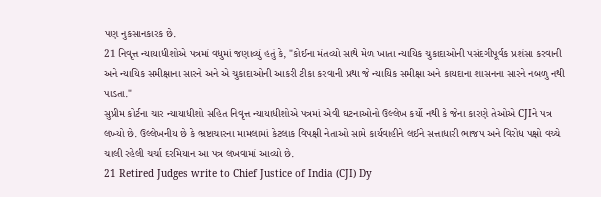પણ નુકસાનકારક છે.
21 નિવૃત્ત ન્યાયાધીશોએ પત્રમાં વધુમાં જણાવ્યું હતું કે, "કોઈના મંતવ્યો સાથે મેળ ખાતા ન્યાયિક ચુકાદાઓની પસંદગીપૂર્વક પ્રશંસા કરવાની અને ન્યાયિક સમીક્ષાના સારને અને એ ચુકાદાઓની આકરી ટીકા કરવાની પ્રથા જે ન્યાયિક સમીક્ષા અને કાયદાના શાસનના સારને નબળુ નથી પાડતા."
સુપ્રીમ કોર્ટના ચાર ન્યાયાધીશો સહિત નિવૃત્ત ન્યાયાધીશોએ પત્રમાં એવી ઘટનાઓનો ઉલ્લેખ કર્યો નથી કે જેના કારણે તેઓએ CJIને પત્ર લખ્યો છે. ઉલ્લેખનીય છે કે ભ્રષ્ટાચારના મામલામાં કેટલાક વિપક્ષી નેતાઓ સામે કાર્યવાહીને લઈને સત્તાધારી ભાજપ અને વિરોધ પક્ષો વચ્ચે ચાલી રહેલી ચર્ચા દરમિયાન આ પત્ર લખવામાં આવ્યો છે.
21 Retired Judges write to Chief Justice of India (CJI) Dy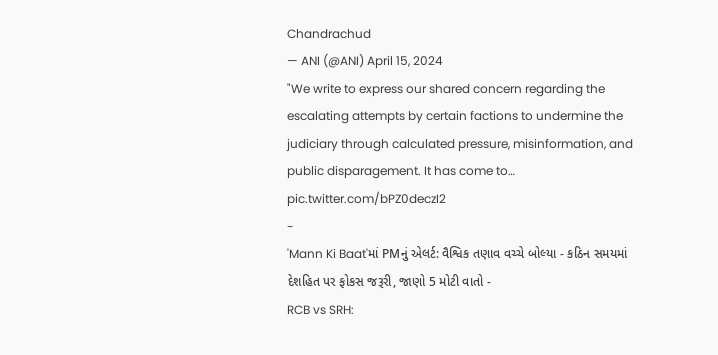Chandrachud
— ANI (@ANI) April 15, 2024
"We write to express our shared concern regarding the escalating attempts by certain factions to undermine the judiciary through calculated pressure, misinformation, and public disparagement. It has come to… pic.twitter.com/bPZ0deczI2
-
'Mann Ki Baat'માં PMનું એલર્ટ: વૈશ્વિક તણાવ વચ્ચે બોલ્યા - કઠિન સમયમાં દેશહિત પર ફોકસ જરૂરી, જાણો 5 મોટી વાતો -
RCB vs SRH: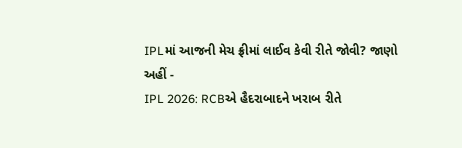IPLમાં આજની મેચ ફ્રીમાં લાઈવ કેવી રીતે જોવી? જાણો અહીં -
IPL 2026: RCBએ હૈદરાબાદને ખરાબ રીતે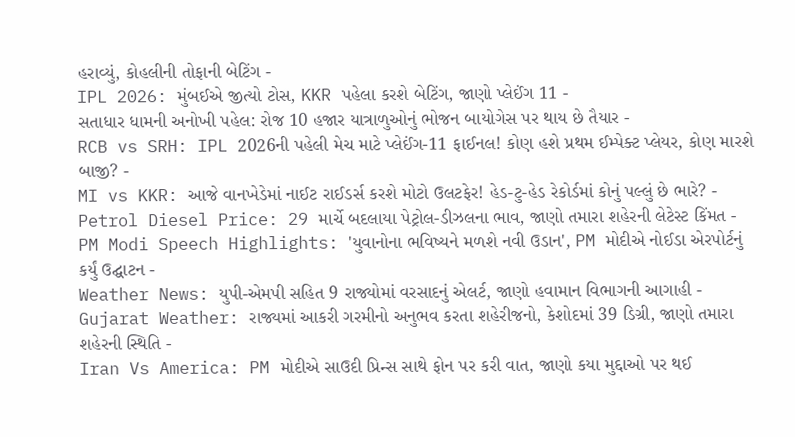હરાવ્યું, કોહલીની તોફાની બેટિંગ -
IPL 2026: મુંબઈએ જીત્યો ટોસ, KKR પહેલા કરશે બેટિંગ, જાણો પ્લેઈંગ 11 -
સતાધાર ધામની અનોખી પહેલ: રોજ 10 હજાર યાત્રાળુઓનું ભોજન બાયોગેસ પર થાય છે તૈયાર -
RCB vs SRH: IPL 2026ની પહેલી મેચ માટે પ્લેઈંગ-11 ફાઈનલ! કોણ હશે પ્રથમ ઈમ્પેક્ટ પ્લેયર, કોણ મારશે બાજી? -
MI vs KKR: આજે વાનખેડેમાં નાઈટ રાઈડર્સ કરશે મોટો ઉલટફેર! હેડ-ટુ-હેડ રેકોર્ડમાં કોનું પલ્લું છે ભારે? -
Petrol Diesel Price: 29 માર્ચે બદલાયા પેટ્રોલ-ડીઝલના ભાવ, જાણો તમારા શહેરની લેટેસ્ટ કિંમત -
PM Modi Speech Highlights: 'યુવાનોના ભવિષ્યને મળશે નવી ઉડાન', PM મોદીએ નોઈડા એરપોર્ટનું કર્યું ઉદ્ઘાટન -
Weather News: યુપી-એમપી સહિત 9 રાજ્યોમાં વરસાદનું એલર્ટ, જાણો હવામાન વિભાગની આગાહી -
Gujarat Weather: રાજ્યમાં આકરી ગરમીનો અનુભવ કરતા શહેરીજનો, કેશોદમાં 39 ડિગ્રી, જાણો તમારા શહેરની સ્થિતિ -
Iran Vs America: PM મોદીએ સાઉદી પ્રિન્સ સાથે ફોન પર કરી વાત, જાણો કયા મુદ્દાઓ પર થઈ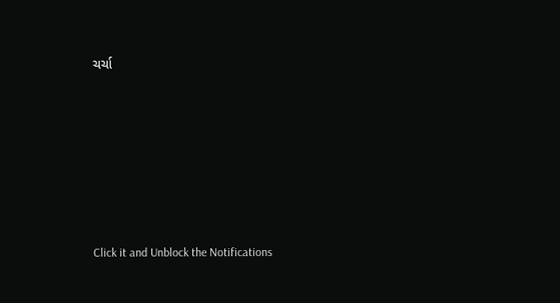ચર્ચા







Click it and Unblock the Notifications